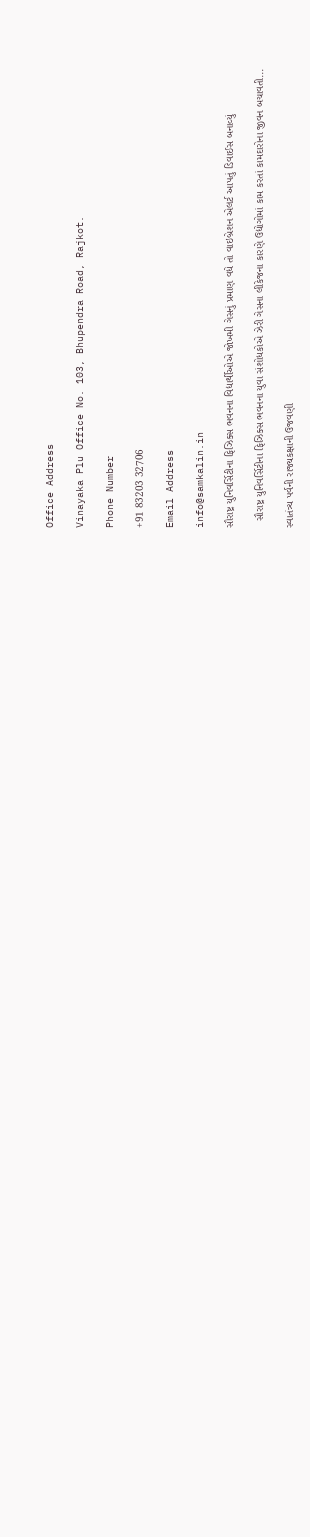Office Address

Vinayaka Plu Office No. 103, Bhupendra Road, Rajkot.

Phone Number

+91 83203 32706

Email Address

info@samkalin.in

સૌરાષ્ટ્ર યુનિવર્સિટીના ફિઝિક્સ ભવનના વિદ્યાર્થીઓએ જોખમી ગેસનું પ્રમાણ વધે તો વાઇબ્રેશન એલર્ટ આપતું ડિવાઈસ બનાવ્યું

  સૌરાષ્ટ્ર યુનિવર્સિટીના ફિઝિક્સ ભવનના યુવા સંશોધકોએ ઝેરી ગેસના લીકેજના કારણે ઉદ્યોગોમાં કામ કરતાં કામદારોના જીવન બચાવતી...

સ્વાતંત્ર્ય પર્વની રાજ્યકક્ષાની ઉજવણી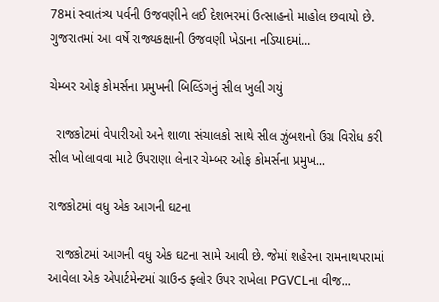78માં સ્વાતંત્ર્ય પર્વની ઉજવણીને લઈ દેશભરમાં ઉત્સાહનો માહોલ છવાયો છે. ગુજરાતમાં આ વર્ષે રાજ્યકક્ષાની ઉજવણી ખેડાના નડિયાદમાં...

ચેમ્બર ઓફ કોમર્સના પ્રમુખની બિલ્ડિંગનું સીલ ખુલી ગયું

  રાજકોટમાં વેપારીઓ અને શાળા સંચાલકો સાથે સીલ ઝુંબશનો ઉગ્ર વિરોધ કરી સીલ ખોલાવવા માટે ઉપરાણા લેનાર ચેમ્બર ઓફ કોમર્સના પ્રમુખ...

રાજકોટમાં વધુ એક આગની ઘટના

  રાજકોટમાં આગની વધુ એક ઘટના સામે આવી છે. જેમાં શહેરના રામનાથપરામાં આવેલા એક એપાર્ટમેન્ટમાં ગ્રાઉન્ડ ફ્લોર ઉપર રાખેલા PGVCLના વીજ...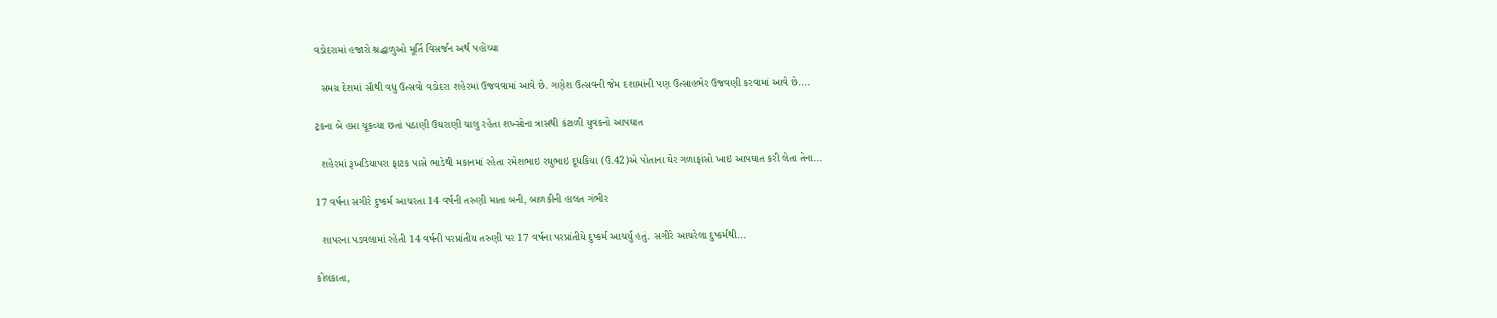વડોદરામાં હજારો શ્રદ્ધાળુઓ મૂર્તિ વિસર્જન અર્થ પહોંચ્યા

  સમગ્ર દેશમાં સૌથી વધુ ઉત્સવો વડોદરા શહેરમાં ઉજવવામાં આવે છે. ગણેશ ઉત્સવની જેમ દશામાંની પણ ઉત્સાહભેર ઉજવણી કરવામાં આવે છે....

ટ્રકના બે હપ્તા ચૂકવ્યા છતાં પઠાણી ઉઘરાણી ચાલુ રહેતા શખ્સોના ત્રાસથી કંટાળી યુવકનો આપઘાત

  શહેરમાં રૂખડિયાપરા ફાટક પાસે ભાડેથી મકાનમાં રહેતા રમેશભાઇ રઘુભાઇ દૂધકિયા (ઉ.42)એ પોતાના ઘેર ગળાફાંસો ખાઇ આપઘાત કરી લેતા તેના...

17 વર્ષના સગીરે દુષ્કર્મ આચરતા 14 વર્ષની તરુણી માતા બની, બાળકીની હાલત ગંભીર

  શાપરના પડવલામાં રહેતી 14 વર્ષની પરપ્રાંતીય તરુણી પર 17 વર્ષના પરપ્રાંતીયે દુષ્કર્મ આચર્યું હતું. સગીરે આચરેલા દુષ્કર્મથી...

કોલકાતા,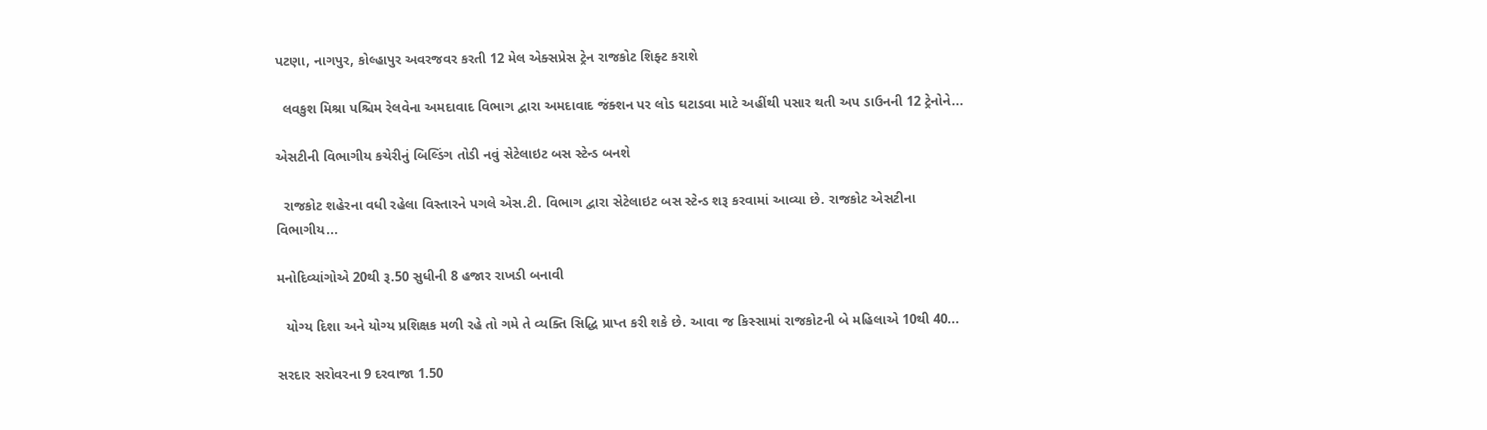પટણા, નાગપુર, કોલ્હાપુર અવરજવર કરતી 12 મેલ એક્સપ્રેસ ટ્રેન રાજકોટ શિફ્ટ કરાશે

  લવકુશ મિશ્રા પશ્ચિમ રેલવેના અમદાવાદ વિભાગ દ્વારા અમદાવાદ જંક્શન પર લોડ ઘટાડવા માટે અહીંથી પસાર થતી અપ ડાઉનની 12 ટ્રેનોને...

એસટીની વિભાગીય કચેરીનું બિલ્ડિંગ તોડી નવું સેટેલાઇટ બસ સ્ટેન્ડ બનશે

  રાજકોટ શહેરના વધી રહેલા વિસ્તારને પગલે એસ.ટી. વિભાગ દ્વારા સેટેલાઇટ બસ સ્ટેન્ડ શરૂ કરવામાં આવ્યા છે. રાજકોટ એસટીના વિભાગીય...

મનોદિવ્યાંગોએ 20થી રૂ.50 સુધીની 8 હજાર રાખડી બનાવી

  યોગ્ય દિશા અને યોગ્ય પ્રશિક્ષક મળી રહે તો ગમે તે વ્યક્તિ સિદ્ધિ પ્રાપ્ત કરી શકે છે. આવા જ કિસ્સામાં રાજકોટની બે મહિલાએ 10થી 40...

સરદાર સરોવરના 9 દરવાજા 1.50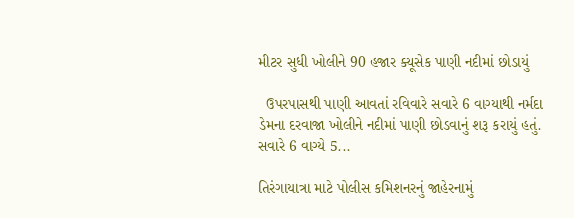મીટર સુધી ખોલીને 90 હજાર ક્યૂસેક પાણી નદીમાં છોડાયું

  ઉપરપાસથી પાણી આવતાં રવિવારે સવારે 6 વાગ્યાથી નર્મદા ડેમના દરવાજા ખોલીને નદીમાં પાણી છોડવાનું શરૂ કરાયું હતું. સવારે 6 વાગ્યે 5...

તિરંગાયાત્રા માટે પોલીસ કમિશનરનું જાહેરનામું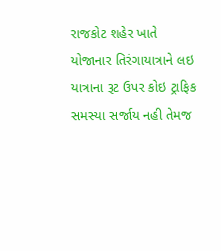રાજકોટ શહેર ખાતે યોજાનાર તિરંગાયાત્રાને લઇ યાત્રાના રૂટ ઉપર કોઇ ટ્રાફિક સમસ્યા સર્જાય નહી તેમજ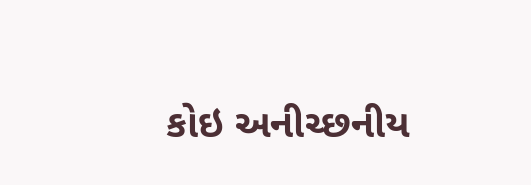કોઇ અનીચ્છનીય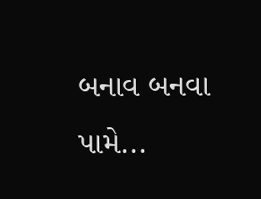બનાવ બનવા પામે...